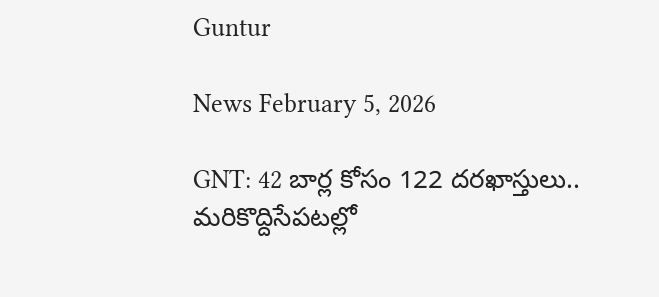Guntur

News February 5, 2026

GNT: 42 బార్ల కోసం 122 దరఖాస్తులు.. మరికొద్దిసేపటల్లో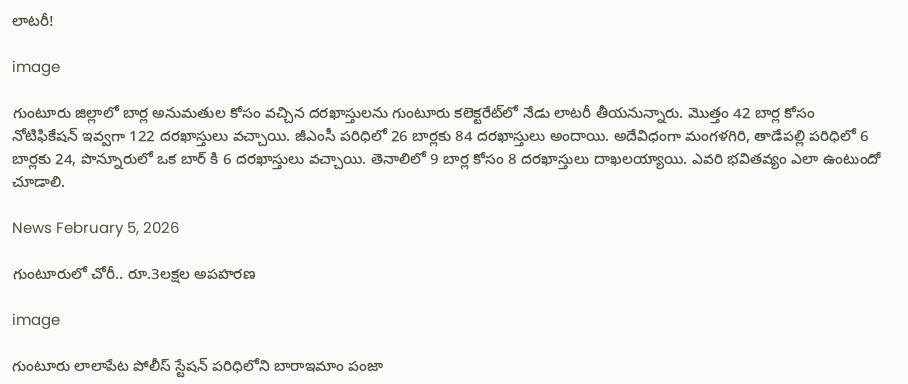లాటరీ!

image

గుంటూరు జిల్లాలో బార్ల అనుమతుల కోసం వచ్చిన దరఖాస్తులను గుంటూరు కలెక్టరేట్‌లో నేడు లాటరీ తీయనున్నారు. మొత్తం 42 బార్ల కోసం నోటిఫికేషన్ ఇవ్వగా 122 దరఖాస్తులు వచ్చాయి. జీఎంసీ పరిధిలో 26 బార్లకు 84 దరఖాస్తులు అందాయి. అదేవిధంగా మంగళగిరి, తాడేపల్లి పరిధిలో 6 బార్లకు 24, పొన్నూరులో ఒక బార్ కి 6 దరఖాస్తులు వచ్చాయి. తెనాలిలో 9 బార్ల కోసం 8 దరఖాస్తులు దాఖలయ్యాయి. ఎవరి భవితవ్యం ఎలా ఉంటుందో చూడాలి.

News February 5, 2026

గుంటూరులో చోరీ.. రూ.3లక్షల అపహరణ

image

గుంటూరు లాలాపేట పోలీస్ స్టేషన్ పరిధిలోని బారాఇమాం పంజా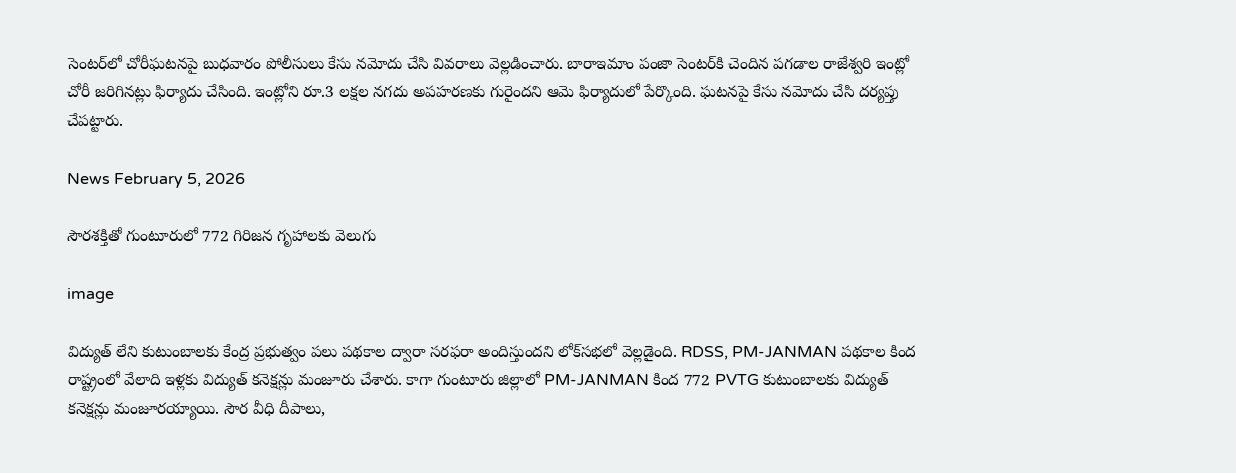సెంటర్‌లో చోరీఘటనపై బుధవారం పోలీసులు కేసు నమోదు చేసి వివరాలు వెల్లడించారు. బారాఇమాం పంజా సెంటర్‌కి చెందిన పగడాల రాజేశ్వరి ఇంట్లో చోరీ జరిగినట్లు ఫిర్యాదు చేసింది. ఇంట్లోని రూ.3 లక్షల నగదు అపహరణకు గురైందని ఆమె ఫిర్యాదులో పేర్కొంది. ఘటనపై కేసు నమోదు చేసి దర్యప్తు చేపట్టారు.

News February 5, 2026

సౌరశక్తితో గుంటూరులో 772 గిరిజన గృహాలకు వెలుగు

image

విద్యుత్‌ లేని కుటుంబాలకు కేంద్ర ప్రభుత్వం పలు పథకాల ద్వారా సరఫరా అందిస్తుందని లోక్‌సభలో వెల్లడైంది. RDSS, PM-JANMAN పథకాల కింద రాష్ట్రంలో వేలాది ఇళ్లకు విద్యుత్‌ కనెక్షన్లు మంజూరు చేశారు. కాగా గుంటూరు జిల్లాలో PM-JANMAN కింద 772 PVTG కుటుంబాలకు విద్యుత్‌ కనెక్షన్లు మంజూరయ్యాయి. సౌర వీధి దీపాలు,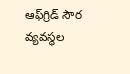ఆఫ్‌గ్రిడ్‌ సౌర వ్యవస్థల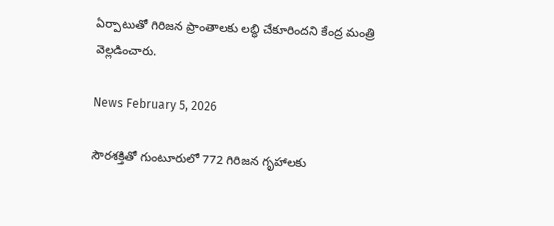ఏర్పాటుతో గిరిజన ప్రాంతాలకు లబ్ధి చేకూరిందని కేంద్ర మంత్రి వెల్లడించారు.

News February 5, 2026

సౌరశక్తితో గుంటూరులో 772 గిరిజన గృహాలకు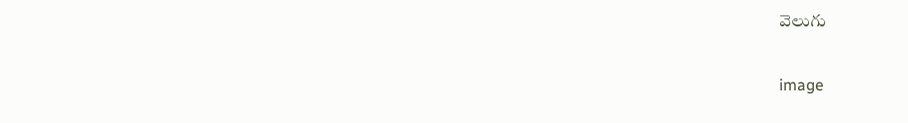వెలుగు

image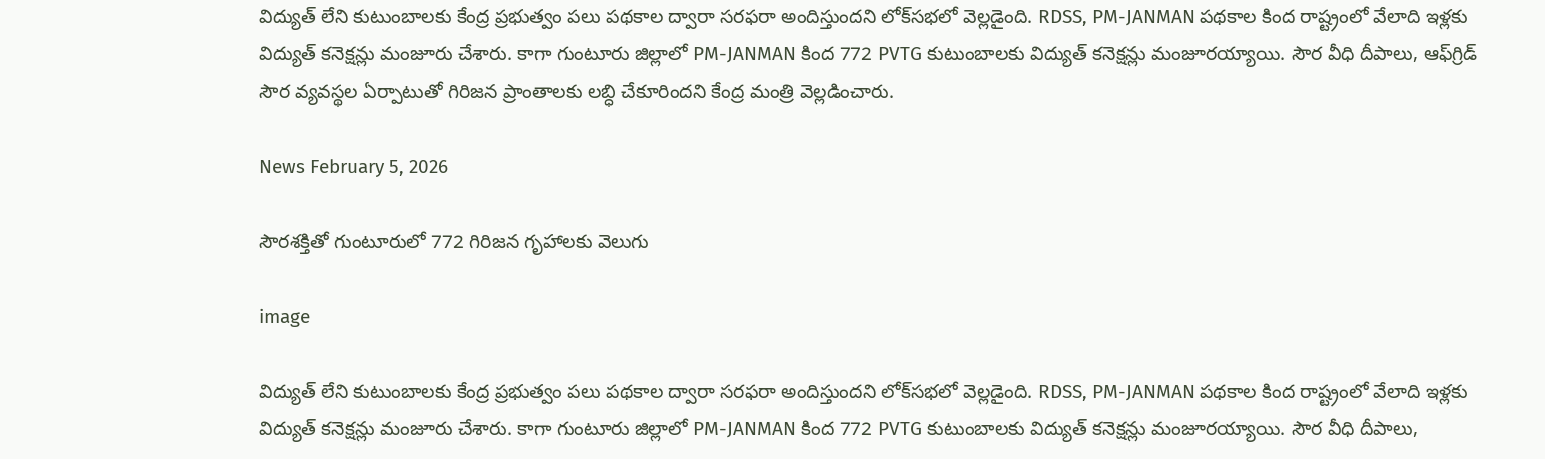విద్యుత్‌ లేని కుటుంబాలకు కేంద్ర ప్రభుత్వం పలు పథకాల ద్వారా సరఫరా అందిస్తుందని లోక్‌సభలో వెల్లడైంది. RDSS, PM-JANMAN పథకాల కింద రాష్ట్రంలో వేలాది ఇళ్లకు విద్యుత్‌ కనెక్షన్లు మంజూరు చేశారు. కాగా గుంటూరు జిల్లాలో PM-JANMAN కింద 772 PVTG కుటుంబాలకు విద్యుత్‌ కనెక్షన్లు మంజూరయ్యాయి. సౌర వీధి దీపాలు, ఆఫ్‌గ్రిడ్‌ సౌర వ్యవస్థల ఏర్పాటుతో గిరిజన ప్రాంతాలకు లబ్ధి చేకూరిందని కేంద్ర మంత్రి వెల్లడించారు.

News February 5, 2026

సౌరశక్తితో గుంటూరులో 772 గిరిజన గృహాలకు వెలుగు

image

విద్యుత్‌ లేని కుటుంబాలకు కేంద్ర ప్రభుత్వం పలు పథకాల ద్వారా సరఫరా అందిస్తుందని లోక్‌సభలో వెల్లడైంది. RDSS, PM-JANMAN పథకాల కింద రాష్ట్రంలో వేలాది ఇళ్లకు విద్యుత్‌ కనెక్షన్లు మంజూరు చేశారు. కాగా గుంటూరు జిల్లాలో PM-JANMAN కింద 772 PVTG కుటుంబాలకు విద్యుత్‌ కనెక్షన్లు మంజూరయ్యాయి. సౌర వీధి దీపాలు,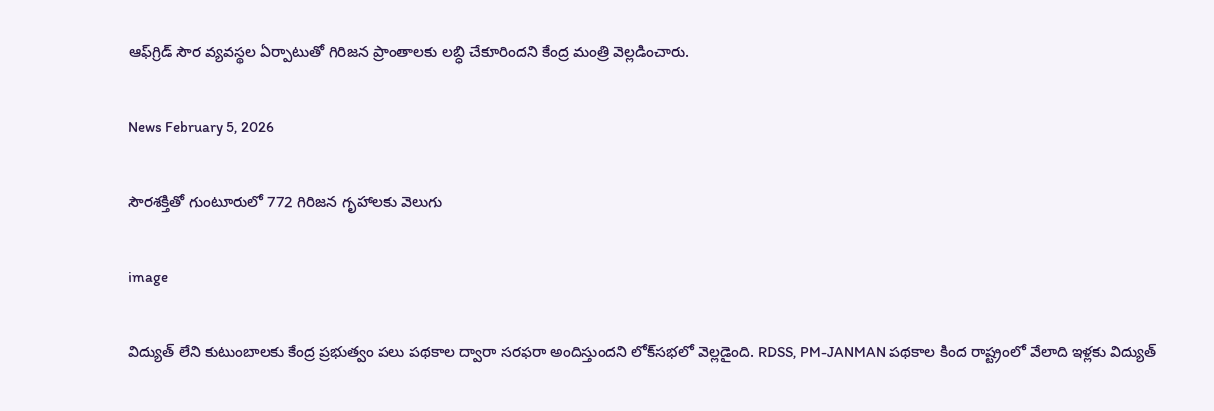ఆఫ్‌గ్రిడ్‌ సౌర వ్యవస్థల ఏర్పాటుతో గిరిజన ప్రాంతాలకు లబ్ధి చేకూరిందని కేంద్ర మంత్రి వెల్లడించారు.

News February 5, 2026

సౌరశక్తితో గుంటూరులో 772 గిరిజన గృహాలకు వెలుగు

image

విద్యుత్‌ లేని కుటుంబాలకు కేంద్ర ప్రభుత్వం పలు పథకాల ద్వారా సరఫరా అందిస్తుందని లోక్‌సభలో వెల్లడైంది. RDSS, PM-JANMAN పథకాల కింద రాష్ట్రంలో వేలాది ఇళ్లకు విద్యుత్‌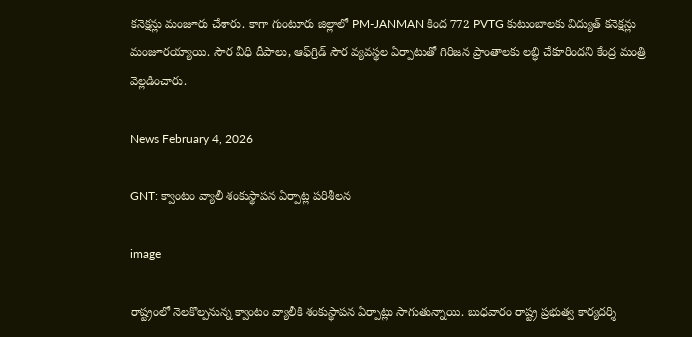కనెక్షన్లు మంజూరు చేశారు. కాగా గుంటూరు జిల్లాలో PM-JANMAN కింద 772 PVTG కుటుంబాలకు విద్యుత్‌ కనెక్షన్లు మంజూరయ్యాయి. సౌర వీధి దీపాలు, ఆఫ్‌గ్రిడ్‌ సౌర వ్యవస్థల ఏర్పాటుతో గిరిజన ప్రాంతాలకు లబ్ధి చేకూరిందని కేంద్ర మంత్రి వెల్లడించారు.

News February 4, 2026

GNT: క్వాంటం వ్యాలీ శంకుస్థాపన ఏర్పాట్ల పరిశీలన

image

రాష్ట్రంలో నెలకొల్పనున్న క్వాంటం వ్యాలీకి శంకుస్థాపన ఏర్పాట్లు సాగుతున్నాయి. బుధవారం రాష్ట్ర ప్రభుత్వ కార్యదర్శి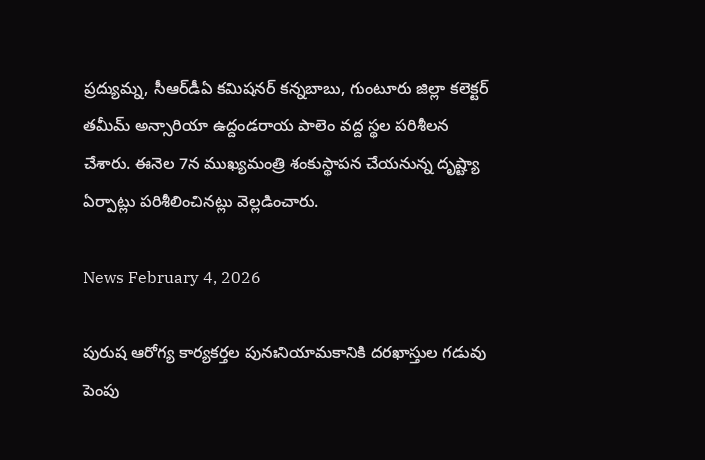ప్రద్యుమ్న, సీఆర్‌డీఏ కమిషనర్ కన్నబాబు, గుంటూరు జిల్లా కలెక్టర్ తమీమ్ అన్సారియా ఉద్దండరాయ పాలెం వద్ద స్థల పరిశీలన చేశారు. ఈనెల 7న ముఖ్యమంత్రి శంకుస్థాపన చేయనున్న దృష్ట్యా ఏర్పాట్లు పరిశీలించినట్లు వెల్లడించారు.

News February 4, 2026

పురుష ఆరోగ్య కార్యకర్తల పునఃనియామకానికి దరఖాస్తుల గడువు పెంపు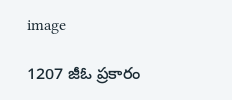image

1207 జీఓ ప్రకారం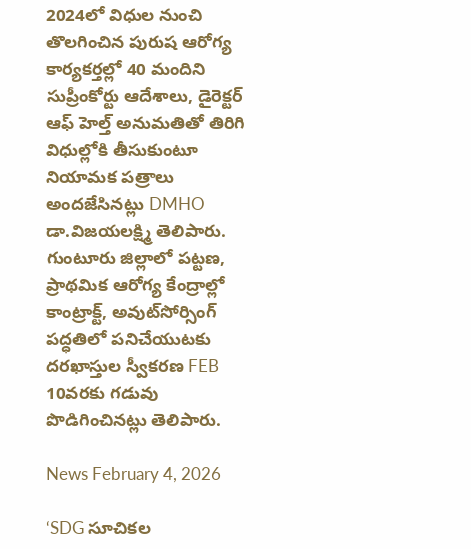2024లో విధుల నుంచి తొలగించిన పురుష ఆరోగ్య కార్యకర్తల్లో 40 మందిని సుప్రీంకోర్టు ఆదేశాలు, డైరెక్టర్ ఆఫ్ హెల్త్ అనుమతితో తిరిగి విధుల్లోకి తీసుకుంటూ నియామక పత్రాలు అందజేసినట్లు DMHO డా.విజయలక్ష్మి తెలిపారు. గుంటూరు జిల్లాలో పట్టణ, ప్రాథమిక ఆరోగ్య కేంద్రాల్లో కాంట్రాక్ట్, అవుట్‌సోర్సింగ్ పద్ధతిలో పనిచేయుటకు దరఖాస్తుల స్వీకరణ FEB 10వరకు గడువు పొడిగించినట్లు తెలిపారు.

News February 4, 2026

‘SDG సూచికల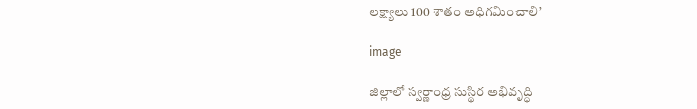లక్ష్యాలు 100 శాతం అధిగమించాలి’

image

జిల్లాలో స్వర్ణాంధ్ర సుస్థిర అభివృద్ధి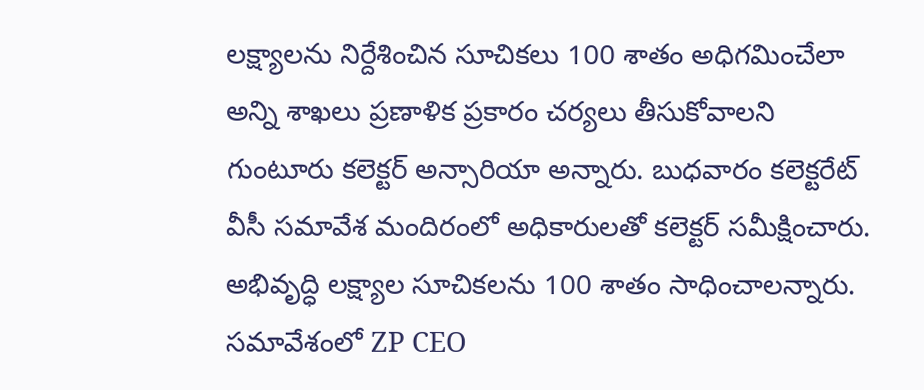లక్ష్యాలను నిర్దేశించిన సూచికలు 100 శాతం అధిగమించేలా అన్ని శాఖలు ప్రణాళిక ప్రకారం చర్యలు తీసుకోవాలని గుంటూరు కలెక్టర్ అన్సారియా అన్నారు. బుధవారం కలెక్టరేట్‌ వీసీ సమావేశ మందిరంలో అధికారులతో కలెక్టర్ సమీక్షించారు. అభివృద్ధి లక్ష్యాల సూచికలను 100 శాతం సాధించాలన్నారు. సమావేశంలో ZP CEO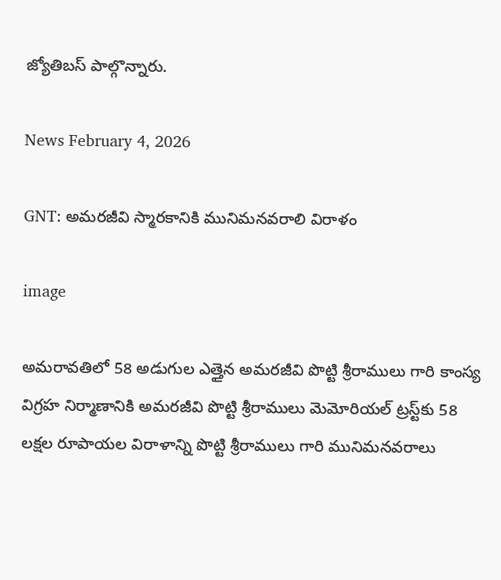జ్యోతిబస్ పాల్గొన్నారు.

News February 4, 2026

GNT: అమరజీవి స్మారకానికి మునిమనవరాలి విరాళం

image

అమరావతిలో 58 అడుగుల ఎత్తైన అమరజీవి పొట్టి శ్రీరాములు గారి కాంస్య విగ్రహ నిర్మాణానికి అమరజీవి పొట్టి శ్రీరాములు మెమోరియల్ ట్రస్ట్‌కు 58 లక్షల రూపాయల విరాళాన్ని పొట్టి శ్రీరాములు గారి మునిమనవరాలు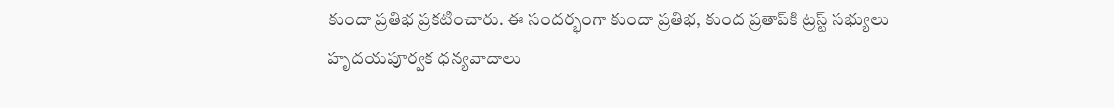కుందా ప్రతిభ ప్రకటించారు. ఈ సందర్భంగా కుందా ప్రతిభ, కుంద ప్రతాప్‌కి ట్రస్ట్ సభ్యులు హృదయపూర్వక ధన్యవాదాలు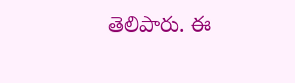తెలిపారు. ఈ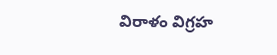విరాళం విగ్రహ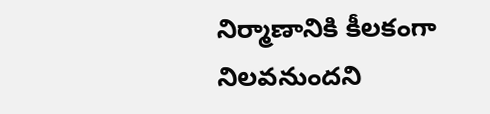నిర్మాణానికి కీలకంగా నిలవనుందని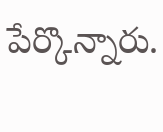పేర్కొన్నారు.